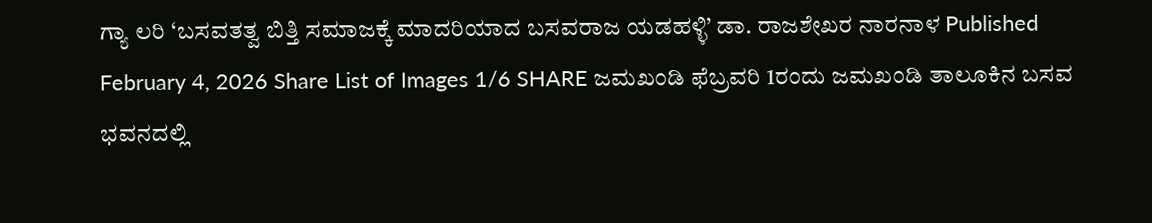ಗ್ಯಾ ಲರಿ ‘ಬಸವತತ್ವ ಬಿತ್ತಿ ಸಮಾಜಕ್ಕೆ ಮಾದರಿಯಾದ ಬಸವರಾಜ ಯಡಹಳ್ಳಿ’ ಡಾ. ರಾಜಶೇಖರ ನಾರನಾಳ Published February 4, 2026 Share List of Images 1/6 SHARE ಜಮಖಂಡಿ ಫೆಬ್ರವರಿ 1ರಂದು ಜಮಖಂಡಿ ತಾಲೂಕಿನ ಬಸವ ಭವನದಲ್ಲಿ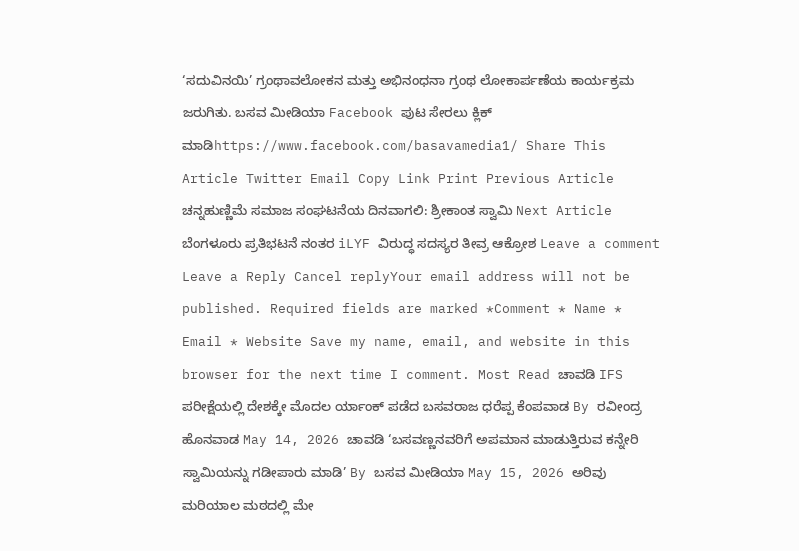‘ಸದುವಿನಯಿ’ ಗ್ರಂಥಾವಲೋಕನ ಮತ್ತು ಅಭಿನಂಧನಾ ಗ್ರಂಥ ಲೋಕಾರ್ಪಣೆಯ ಕಾರ್ಯಕ್ರಮ ಜರುಗಿತು. ಬಸವ ಮೀಡಿಯಾ Facebook ಪುಟ ಸೇರಲು ಕ್ಲಿಕ್ ಮಾಡಿhttps://www.facebook.com/basavamedia1/ Share This Article Twitter Email Copy Link Print Previous Article ಚನ್ನಹುಣ್ಣಿಮೆ ಸಮಾಜ ಸಂಘಟನೆಯ ದಿನವಾಗಲಿ: ಶ್ರೀಕಾಂತ ಸ್ವಾಮಿ Next Article ಬೆಂಗಳೂರು ಪ್ರತಿಭಟನೆ ನಂತರ iLYF ವಿರುದ್ಧ ಸದಸ್ಯರ ತೀವ್ರ ಆಕ್ರೋಶ Leave a comment Leave a Reply Cancel replyYour email address will not be published. Required fields are marked *Comment * Name * Email * Website Save my name, email, and website in this browser for the next time I comment. Most Read ಚಾವಡಿ IFS ಪರೀಕ್ಷೆಯಲ್ಲಿ ದೇಶಕ್ಕೇ ಮೊದಲ ರ್ಯಾಂಕ್ ಪಡೆದ ಬಸವರಾಜ ಧರೆಪ್ಪ ಕೆಂಪವಾಡ By ರವೀಂದ್ರ ಹೊನವಾಡ May 14, 2026 ಚಾವಡಿ ‘ಬಸವಣ್ಣನವರಿಗೆ ಅಪಮಾನ ಮಾಡುತ್ತಿರುವ ಕನ್ನೇರಿ ಸ್ವಾಮಿಯನ್ನು ಗಡೀಪಾರು ಮಾಡಿ’ By ಬಸವ ಮೀಡಿಯಾ May 15, 2026 ಅರಿವು ಮರಿಯಾಲ ಮಠದಲ್ಲಿ ಮೇ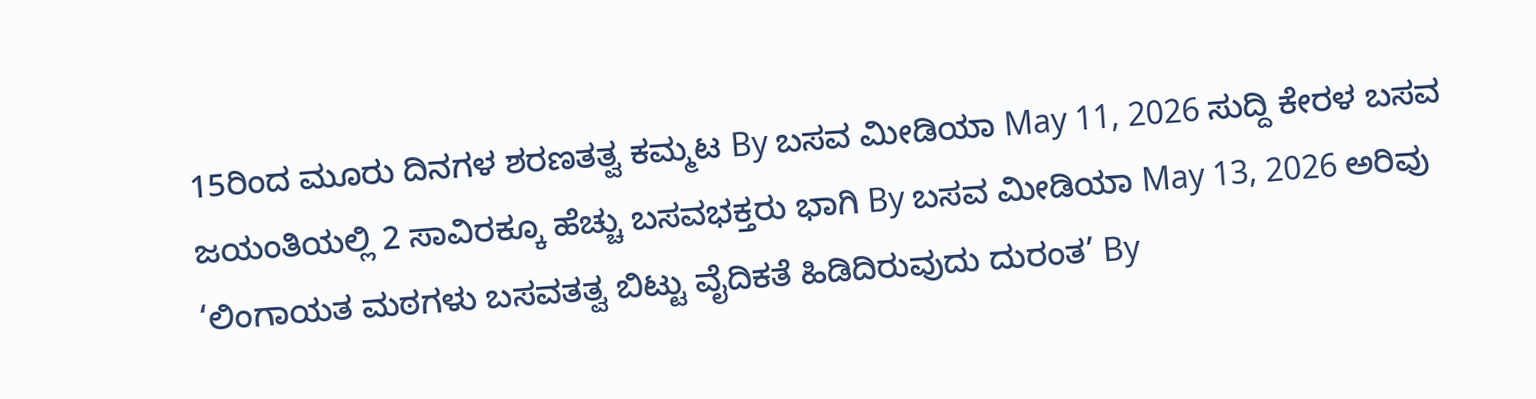15ರಿಂದ ಮೂರು ದಿನಗಳ ಶರಣತತ್ವ ಕಮ್ಮಟ By ಬಸವ ಮೀಡಿಯಾ May 11, 2026 ಸುದ್ದಿ ಕೇರಳ ಬಸವ ಜಯಂತಿಯಲ್ಲಿ 2 ಸಾವಿರಕ್ಕೂ ಹೆಚ್ಚು ಬಸವಭಕ್ತರು ಭಾಗಿ By ಬಸವ ಮೀಡಿಯಾ May 13, 2026 ಅರಿವು ‘ಲಿಂಗಾಯತ ಮಠಗಳು ಬಸವತತ್ವ ಬಿಟ್ಟು ವೈದಿಕತೆ ಹಿಡಿದಿರುವುದು ದುರಂತ’ By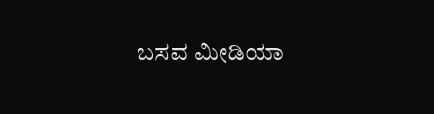ಬಸವ ಮೀಡಿಯಾ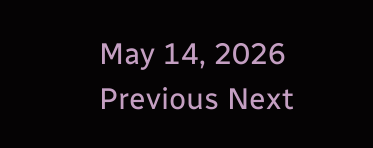May 14, 2026 Previous Next